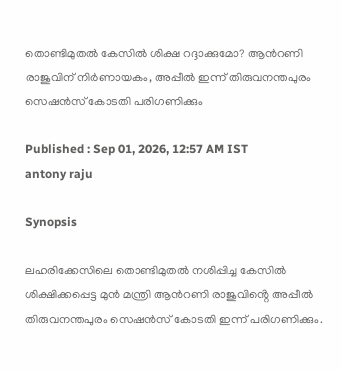തൊണ്ടിമുതൽ കേസിൽ ശിക്ഷ റദ്ദാക്കുമോ? ആൻറണി രാജുവിന് നിർണായകം, അപ്പീൽ ഇന്ന് തിരുവനന്തപുരം സെഷൻസ് കോടതി പരിഗണിക്കും

Published : Sep 01, 2026, 12:57 AM IST
antony raju

Synopsis

ലഹരിക്കേസിലെ തൊണ്ടിമുതൽ നശിപ്പിച്ച കേസിൽ ശിക്ഷിക്കപ്പെട്ട മുൻ മന്ത്രി ആൻറണി രാജുവിൻ്റെ അപ്പീൽ തിരുവനന്തപുരം സെഷൻസ് കോടതി ഇന്ന് പരിഗണിക്കും.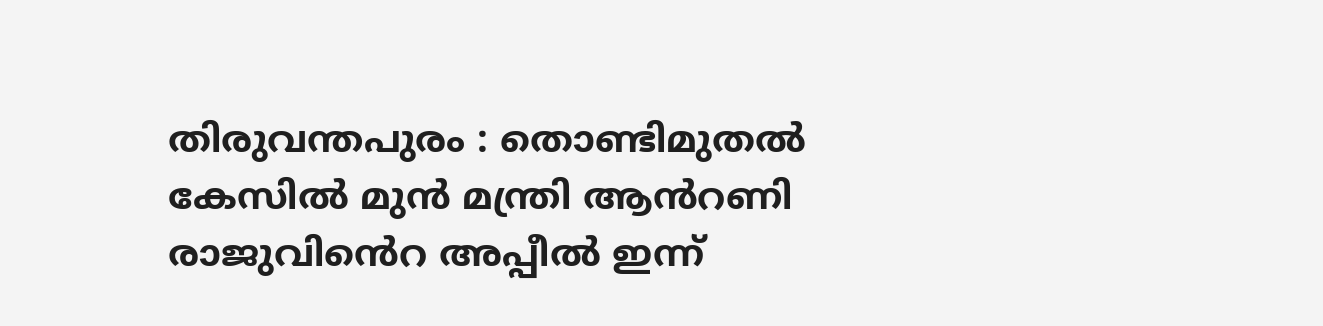തിരുവന്തപുരം : തൊണ്ടിമുതൽ കേസിൽ മുൻ മന്ത്രി ആൻറണി രാജുവിൻെറ അപ്പീൽ ഇന്ന്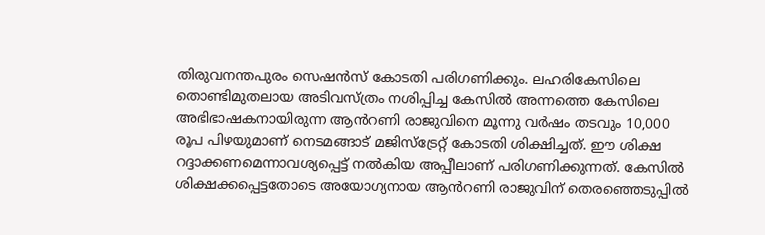തിരുവനന്തപുരം സെഷൻസ് കോടതി പരിഗണിക്കും. ലഹരികേസിലെ തൊണ്ടിമുതലായ അടിവസ്ത്രം നശിപ്പിച്ച കേസിൽ അന്നത്തെ കേസിലെ അഭിഭാഷകനായിരുന്ന ആൻറണി രാജുവിനെ മൂന്നു വർഷം തടവും 10,000 രൂപ പിഴയുമാണ് നെടമങ്ങാട് മജിസ്ട്രേറ്റ് കോടതി ശിക്ഷിച്ചത്. ഈ ശിക്ഷ റദ്ദാക്കണമെന്നാവശ്യപ്പെട്ട് നൽകിയ അപ്പീലാണ് പരിഗണിക്കുന്നത്. കേസിൽ ശിക്ഷക്കപ്പെട്ടതോടെ അയോഗ്യനായ ആൻറണി രാജുവിന് തെരഞ്ഞെടുപ്പിൽ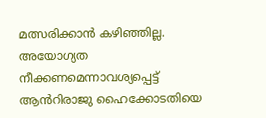മത്സരിക്കാൻ കഴിഞ്ഞില്ല. അയോഗ്യത നീക്കണമെന്നാവശ്യപ്പെട്ട് ആൻറിരാജു ഹൈക്കോടതിയെ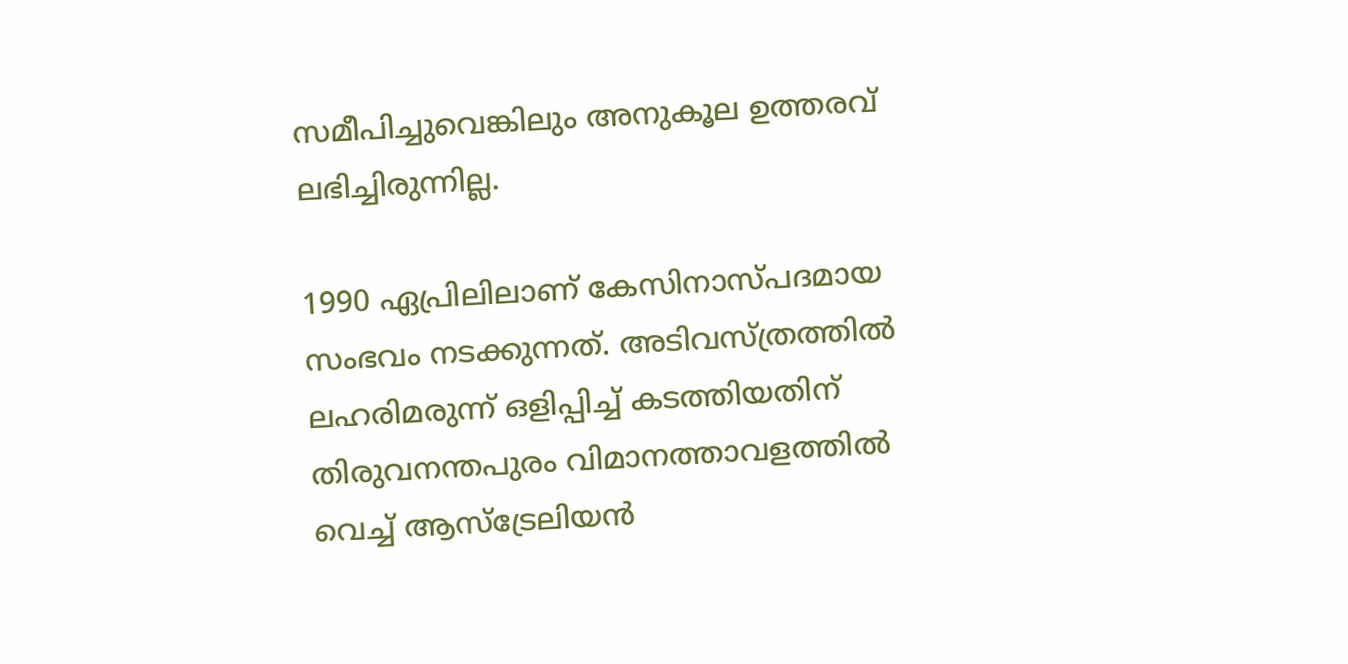സമീപിച്ചുവെങ്കിലും അനുകൂല ഉത്തരവ് ലഭിച്ചിരുന്നില്ല.

1990 ഏപ്രിലിലാണ് കേസിനാസ്പദമായ സംഭവം നടക്കുന്നത്. അടിവസ്ത്രത്തിൽ ലഹരിമരുന്ന് ഒളിപ്പിച്ച് കടത്തിയതിന് തിരുവനന്തപുരം വിമാനത്താവളത്തിൽ വെച്ച് ആസ്ട്രേലിയൻ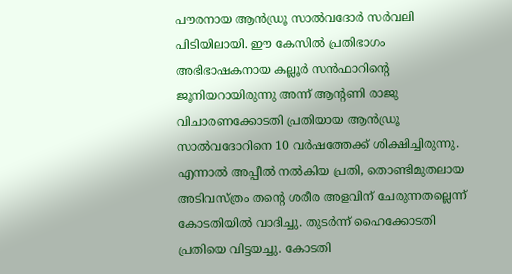പൗരനായ ആൻഡ്രൂ സാൽവദോർ സർവലി പിടിയിലായി. ഈ കേസിൽ പ്രതിഭാഗം അഭിഭാഷകനായ കല്ലൂർ സൻഫാറിന്റെ ജൂനിയറായിരുന്നു അന്ന് ആന്റണി രാജു വിചാരണക്കോടതി പ്രതിയായ ആൻഡ്രൂ സാൽവദോറിനെ 10 വർഷത്തേക്ക് ശിക്ഷിച്ചിരുന്നു. എന്നാൽ അപ്പീൽ നൽകിയ പ്രതി, തൊണ്ടിമുതലായ അടിവസ്ത്രം തന്റെ ശരീര അളവിന് ചേരുന്നതല്ലെന്ന് കോടതിയിൽ വാദിച്ചു. തുടർന്ന് ഹൈക്കോടതി പ്രതിയെ വിട്ടയച്ചു. കോടതി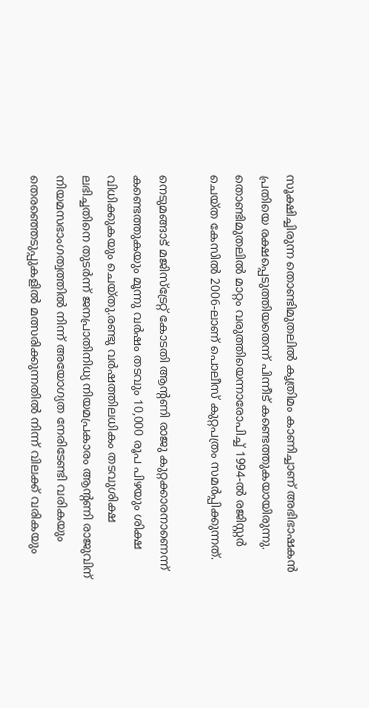സൂക്ഷിച്ചിരുന്ന തൊണ്ടിമുതലിൽ കൃത്രിമം കാണിച്ചാണ് അഭിഭാഷകൻ പ്രതിയെ രക്ഷപ്പെടുത്തിയതെന്ന് പിന്നീട് കണ്ടെത്തുകയായിരുന്നു. തൊണ്ടിമുതലിൽ മാറ്റം വരുത്തിയെന്നാരോപിച്ച് 1994-ൽ രജിസ്റ്റർ ചെയ്ത കേസിൽ 2006-ലാണ് പൊലീസ് കുറ്റപത്രം സമർപ്പിക്കുന്നത്.

നെടുമങ്ങാട് മജിസ്ട്രേറ്റ് കോടതി ആന്റണി രാജു കുറ്റക്കാരനാണെന്ന് കണ്ടെത്തുകയും മൂന്നു വർഷം തടവും 10,000 രൂപ പിഴയും ശിക്ഷ വിധിക്കുകയും ചെയ്തു.രണ്ടു വർഷത്തിലധികം തടവുശിക്ഷ ലഭിച്ചതിനെ തുടർന്ന് ജനപ്രാതിനിധ്യ നിയമപ്രകാരം ആന്റണി രാജുവിന് നിയമസഭാംഗത്വത്തിൽ നിന്ന് അയോഗ്യത നേരിടേണ്ടി വരികയും തെരഞ്ഞെടുപ്പുകളിൽ മത്സരിക്കുന്നതിൽ നിന്ന് വിലക്ക് വരികയും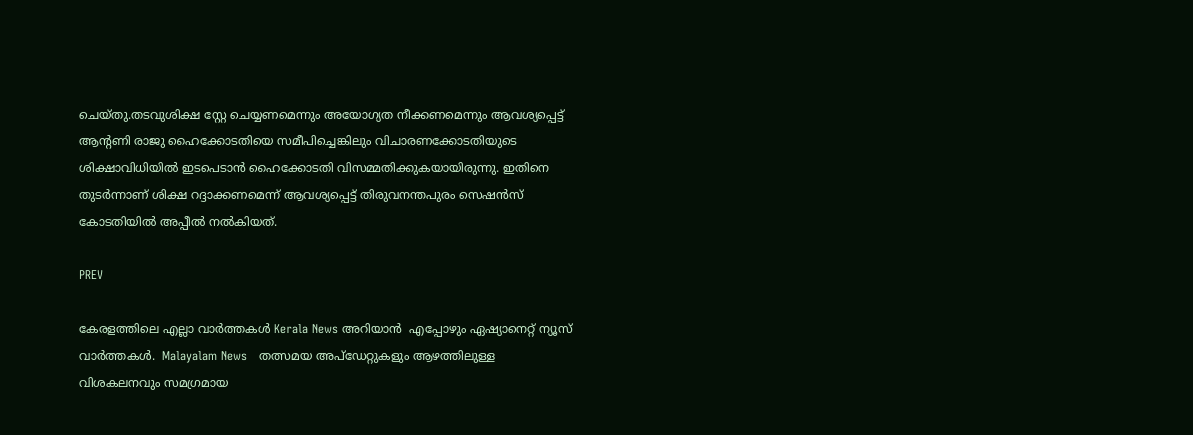ചെയ്തു.തടവുശിക്ഷ സ്റ്റേ ചെയ്യണമെന്നും അയോഗ്യത നീക്കണമെന്നും ആവശ്യപ്പെട്ട് ആന്റണി രാജു ഹൈക്കോടതിയെ സമീപിച്ചെങ്കിലും വിചാരണക്കോടതിയുടെ ശിക്ഷാവിധിയിൽ ഇടപെടാൻ ഹൈക്കോടതി വിസമ്മതിക്കുകയായിരുന്നു. ഇതിനെ തുടർന്നാണ് ശിക്ഷ റദ്ദാക്കണമെന്ന് ആവശ്യപ്പെട്ട് തിരുവനന്തപുരം സെഷൻസ് കോടതിയിൽ അപ്പീൽ നൽകിയത്.

PREV

കേരളത്തിലെ എല്ലാ വാർത്തകൾ Kerala News അറിയാൻ  എപ്പോഴും ഏഷ്യാനെറ്റ് ന്യൂസ് വാർത്തകൾ.  Malayalam News   തത്സമയ അപ്‌ഡേറ്റുകളും ആഴത്തിലുള്ള വിശകലനവും സമഗ്രമായ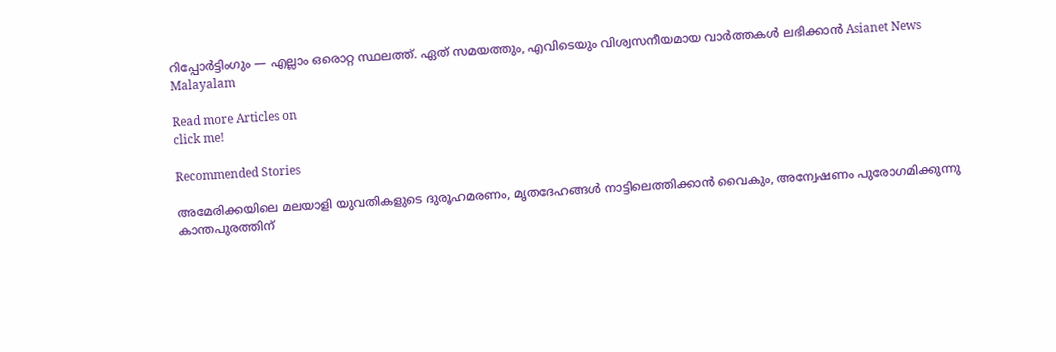റിപ്പോർട്ടിംഗും — എല്ലാം ഒരൊറ്റ സ്ഥലത്ത്. ഏത് സമയത്തും, എവിടെയും വിശ്വസനീയമായ വാർത്തകൾ ലഭിക്കാൻ Asianet News Malayalam

Read more Articles on
click me!

Recommended Stories

അമേരിക്കയിലെ മലയാളി യുവതികളുടെ ദുരൂഹമരണം, മൃതദേഹങ്ങൾ നാട്ടിലെത്തിക്കാൻ വൈകും, അന്വേഷണം പുരോഗമിക്കുന്നു
കാന്തപുരത്തിന്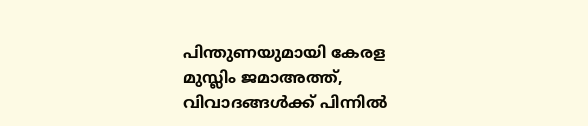പിന്തുണയുമായി കേരള മുസ്ലിം ജമാഅത്ത്, വിവാദങ്ങൾക്ക് പിന്നിൽ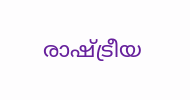രാഷ്ട്രീയ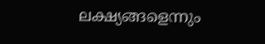ലക്ഷ്യങ്ങളെന്നും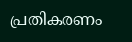പ്രതികരണം